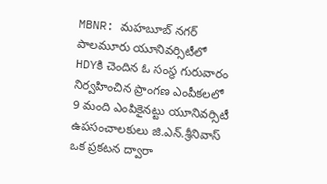MBNR: మహబూబ్ నగర్ పాలమూరు యూనివర్సిటీలో HDYకి చెందిన ఓ సంస్థ గురువారం నిర్వహించిన ప్రాంగణ ఎంపీకలలో 9 మంది ఎంపికైనట్టు యూనివర్సిటీ ఉపసంచాలకులు జి.ఎన్.శ్రీనివాస్ ఒక ప్రకటన ద్వారా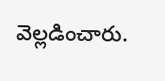వెల్లడించారు.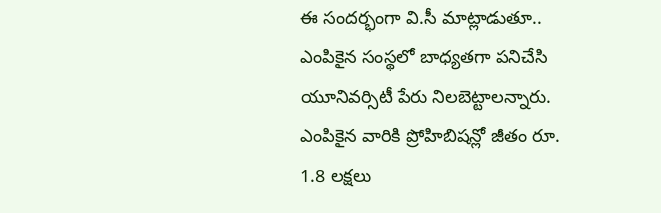ఈ సందర్భంగా వి.సీ మాట్లాడుతూ.. ఎంపికైన సంస్థలో బాధ్యతగా పనిచేసి యూనివర్సిటీ పేరు నిలబెట్టాలన్నారు. ఎంపికైన వారికి ప్రోహిబిషన్లో జీతం రూ. 1.8 లక్షలు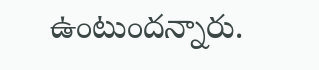ఉంటుందన్నారు.